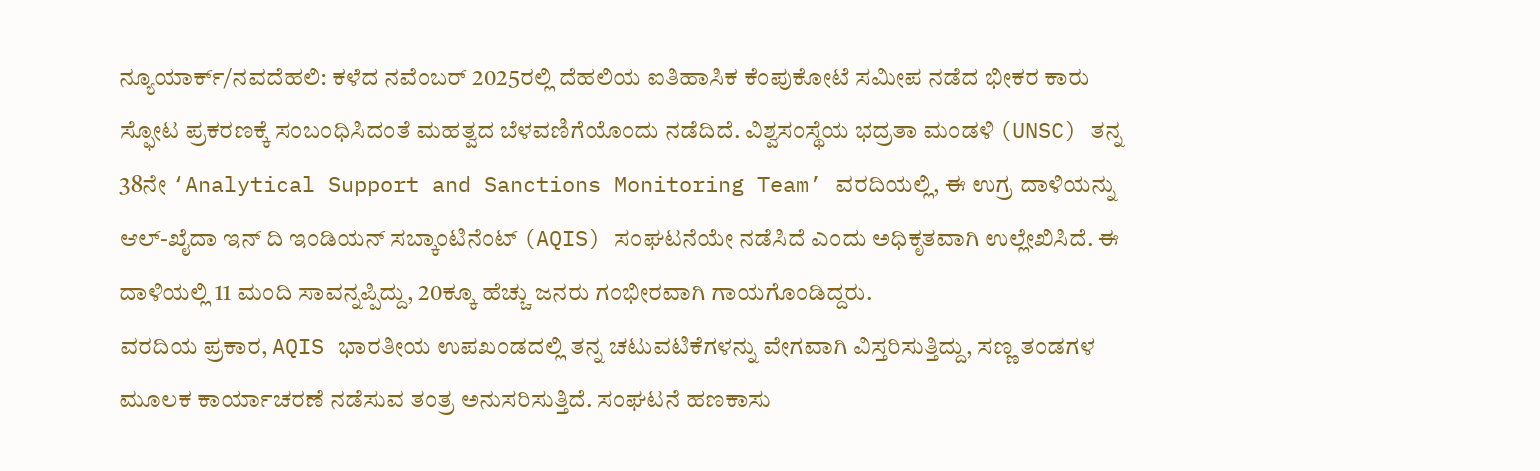ನ್ಯೂಯಾರ್ಕ್/ನವದೆಹಲಿ: ಕಳೆದ ನವೆಂಬರ್ 2025ರಲ್ಲಿ ದೆಹಲಿಯ ಐತಿಹಾಸಿಕ ಕೆಂಪುಕೋಟೆ ಸಮೀಪ ನಡೆದ ಭೀಕರ ಕಾರು ಸ್ಫೋಟ ಪ್ರಕರಣಕ್ಕೆ ಸಂಬಂಧಿಸಿದಂತೆ ಮಹತ್ವದ ಬೆಳವಣಿಗೆಯೊಂದು ನಡೆದಿದೆ. ವಿಶ್ವಸಂಸ್ಥೆಯ ಭದ್ರತಾ ಮಂಡಳಿ (UNSC) ತನ್ನ 38ನೇ ‘Analytical Support and Sanctions Monitoring Team’ ವರದಿಯಲ್ಲಿ, ಈ ಉಗ್ರ ದಾಳಿಯನ್ನು ಆಲ್-ಖೈದಾ ಇನ್ ದಿ ಇಂಡಿಯನ್ ಸಬ್ಕಾಂಟಿನೆಂಟ್ (AQIS) ಸಂಘಟನೆಯೇ ನಡೆಸಿದೆ ಎಂದು ಅಧಿಕೃತವಾಗಿ ಉಲ್ಲೇಖಿಸಿದೆ. ಈ ದಾಳಿಯಲ್ಲಿ 11 ಮಂದಿ ಸಾವನ್ನಪ್ಪಿದ್ದು, 20ಕ್ಕೂ ಹೆಚ್ಚು ಜನರು ಗಂಭೀರವಾಗಿ ಗಾಯಗೊಂಡಿದ್ದರು.
ವರದಿಯ ಪ್ರಕಾರ, AQIS ಭಾರತೀಯ ಉಪಖಂಡದಲ್ಲಿ ತನ್ನ ಚಟುವಟಿಕೆಗಳನ್ನು ವೇಗವಾಗಿ ವಿಸ್ತರಿಸುತ್ತಿದ್ದು, ಸಣ್ಣ ತಂಡಗಳ ಮೂಲಕ ಕಾರ್ಯಾಚರಣೆ ನಡೆಸುವ ತಂತ್ರ ಅನುಸರಿಸುತ್ತಿದೆ. ಸಂಘಟನೆ ಹಣಕಾಸು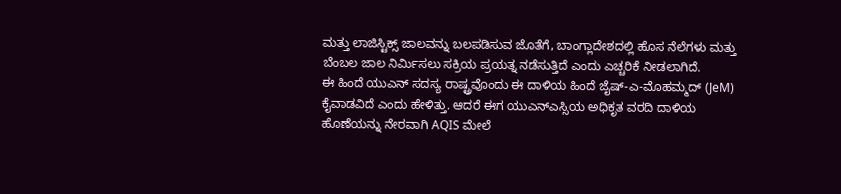ಮತ್ತು ಲಾಜಿಸ್ಟಿಕ್ಸ್ ಜಾಲವನ್ನು ಬಲಪಡಿಸುವ ಜೊತೆಗೆ, ಬಾಂಗ್ಲಾದೇಶದಲ್ಲಿ ಹೊಸ ನೆಲೆಗಳು ಮತ್ತು ಬೆಂಬಲ ಜಾಲ ನಿರ್ಮಿಸಲು ಸಕ್ರಿಯ ಪ್ರಯತ್ನ ನಡೆಸುತ್ತಿದೆ ಎಂದು ಎಚ್ಚರಿಕೆ ನೀಡಲಾಗಿದೆ.
ಈ ಹಿಂದೆ ಯುಎನ್ ಸದಸ್ಯ ರಾಷ್ಟ್ರವೊಂದು ಈ ದಾಳಿಯ ಹಿಂದೆ ಜೈಷ್-ಎ-ಮೊಹಮ್ಮದ್ (JeM) ಕೈವಾಡವಿದೆ ಎಂದು ಹೇಳಿತ್ತು. ಆದರೆ ಈಗ ಯುಎನ್ಎಸ್ಸಿಯ ಅಧಿಕೃತ ವರದಿ ದಾಳಿಯ ಹೊಣೆಯನ್ನು ನೇರವಾಗಿ AQIS ಮೇಲೆ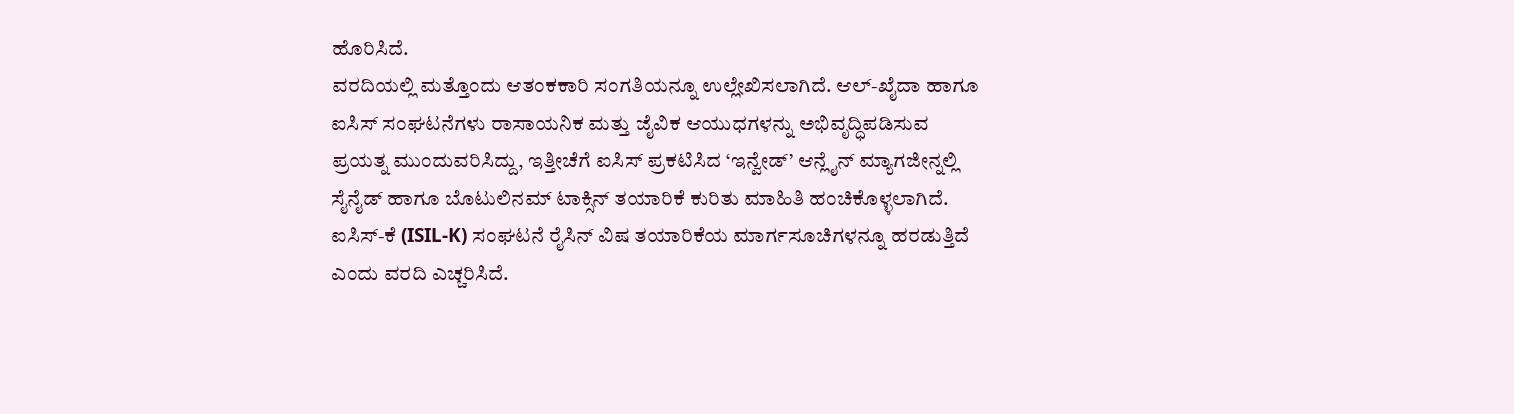ಹೊರಿಸಿದೆ.
ವರದಿಯಲ್ಲಿ ಮತ್ತೊಂದು ಆತಂಕಕಾರಿ ಸಂಗತಿಯನ್ನೂ ಉಲ್ಲೇಖಿಸಲಾಗಿದೆ. ಆಲ್-ಖೈದಾ ಹಾಗೂ ಐಸಿಸ್ ಸಂಘಟನೆಗಳು ರಾಸಾಯನಿಕ ಮತ್ತು ಜೈವಿಕ ಆಯುಧಗಳನ್ನು ಅಭಿವೃದ್ಧಿಪಡಿಸುವ ಪ್ರಯತ್ನ ಮುಂದುವರಿಸಿದ್ದು, ಇತ್ತೀಚೆಗೆ ಐಸಿಸ್ ಪ್ರಕಟಿಸಿದ ‘ಇನ್ವೇಡ್’ ಆನ್ಲೈನ್ ಮ್ಯಾಗಜೀನ್ನಲ್ಲಿ ಸೈನೈಡ್ ಹಾಗೂ ಬೊಟುಲಿನಮ್ ಟಾಕ್ಸಿನ್ ತಯಾರಿಕೆ ಕುರಿತು ಮಾಹಿತಿ ಹಂಚಿಕೊಳ್ಳಲಾಗಿದೆ. ಐಸಿಸ್-ಕೆ (ISIL-K) ಸಂಘಟನೆ ರೈಸಿನ್ ವಿಷ ತಯಾರಿಕೆಯ ಮಾರ್ಗಸೂಚಿಗಳನ್ನೂ ಹರಡುತ್ತಿದೆ ಎಂದು ವರದಿ ಎಚ್ಚರಿಸಿದೆ.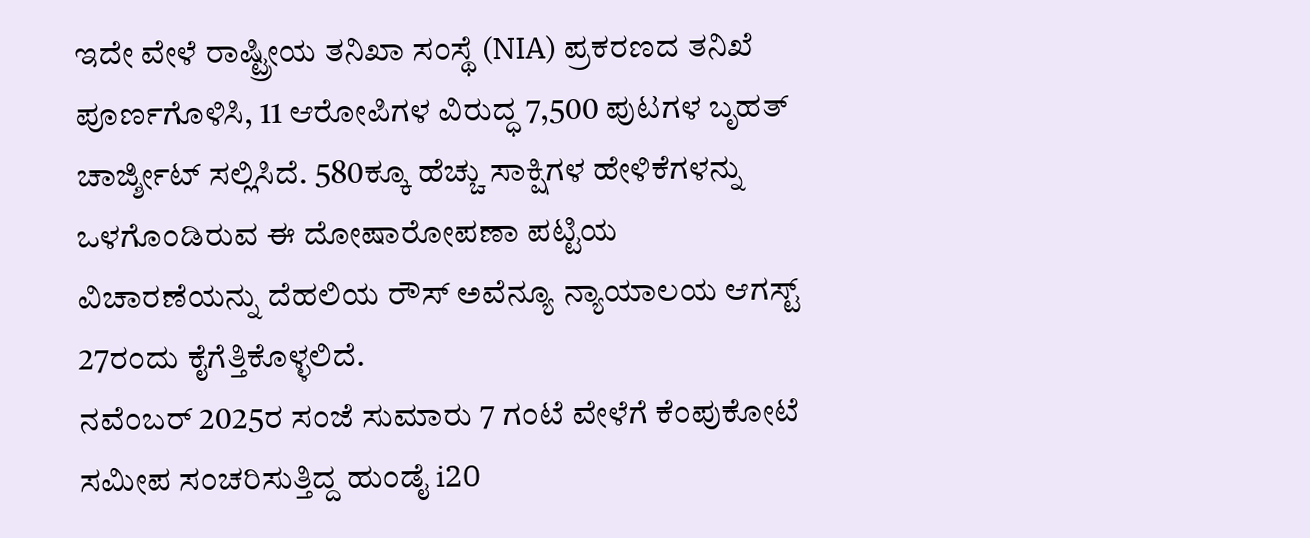ಇದೇ ವೇಳೆ ರಾಷ್ಟ್ರೀಯ ತನಿಖಾ ಸಂಸ್ಥೆ (NIA) ಪ್ರಕರಣದ ತನಿಖೆ ಪೂರ್ಣಗೊಳಿಸಿ, 11 ಆರೋಪಿಗಳ ವಿರುದ್ಧ 7,500 ಪುಟಗಳ ಬೃಹತ್ ಚಾರ್ಜ್ಶೀಟ್ ಸಲ್ಲಿಸಿದೆ. 580ಕ್ಕೂ ಹೆಚ್ಚು ಸಾಕ್ಷಿಗಳ ಹೇಳಿಕೆಗಳನ್ನು ಒಳಗೊಂಡಿರುವ ಈ ದೋಷಾರೋಪಣಾ ಪಟ್ಟಿಯ ವಿಚಾರಣೆಯನ್ನು ದೆಹಲಿಯ ರೌಸ್ ಅವೆನ್ಯೂ ನ್ಯಾಯಾಲಯ ಆಗಸ್ಟ್ 27ರಂದು ಕೈಗೆತ್ತಿಕೊಳ್ಳಲಿದೆ.
ನವೆಂಬರ್ 2025ರ ಸಂಜೆ ಸುಮಾರು 7 ಗಂಟೆ ವೇಳೆಗೆ ಕೆಂಪುಕೋಟೆ ಸಮೀಪ ಸಂಚರಿಸುತ್ತಿದ್ದ ಹುಂಡೈ i20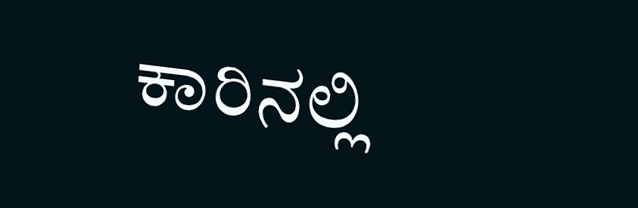ಕಾರಿನಲ್ಲಿ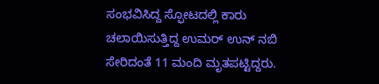ಸಂಭವಿಸಿದ್ದ ಸ್ಫೋಟದಲ್ಲಿ ಕಾರು ಚಲಾಯಿಸುತ್ತಿದ್ದ ಉಮರ್ ಉನ್ ನಬಿ ಸೇರಿದಂತೆ 11 ಮಂದಿ ಮೃತಪಟ್ಟಿದ್ದರು.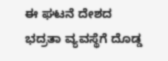ಈ ಘಟನೆ ದೇಶದ ಭದ್ರತಾ ವ್ಯವಸ್ಥೆಗೆ ದೊಡ್ಡ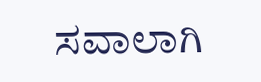ಸವಾಲಾಗಿ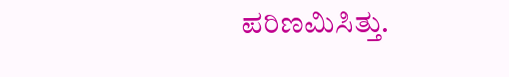ಪರಿಣಮಿಸಿತ್ತು.